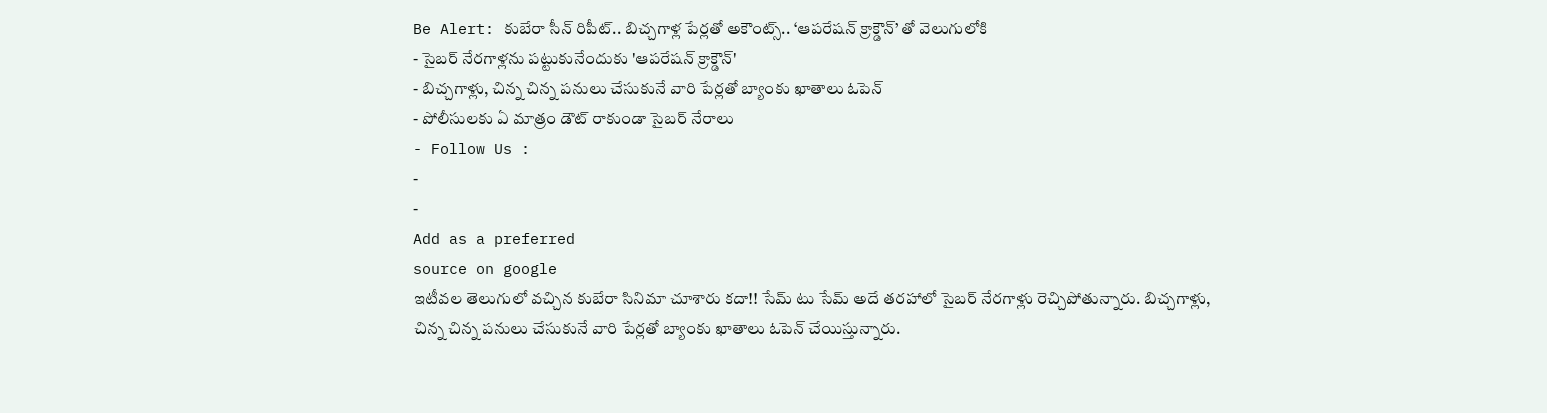Be Alert: కుబేరా సీన్ రిపీట్.. బిచ్చగాళ్ల పేర్లతో అకౌంట్స్.. ‘ఆపరేషన్ క్రాక్డౌన్’ తో వెలుగులోకి
- సైబర్ నేరగాళ్లను పట్టుకునేందుకు 'ఆపరేషన్ క్రాక్డౌన్'
- బిచ్చగాళ్లు, చిన్న చిన్న పనులు చేసుకునే వారి పేర్లతో బ్యాంకు ఖాతాలు ఓపెన్
- పోలీసులకు ఏ మాత్రం డౌట్ రాకుండా సైబర్ నేరాలు
- Follow Us :
-
-
Add as a preferred
source on google
ఇటీవల తెలుగులో వచ్చిన కుబేరా సినిమా చూశారు కదా!! సేమ్ టు సేమ్ అదే తరహాలో సైబర్ నేరగాళ్లు రెచ్చిపోతున్నారు. బిచ్చగాళ్లు, చిన్న చిన్న పనులు చేసుకునే వారి పేర్లతో బ్యాంకు ఖాతాలు ఓపెన్ చేయిస్తున్నారు.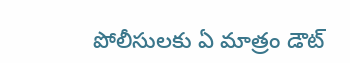పోలీసులకు ఏ మాత్రం డౌట్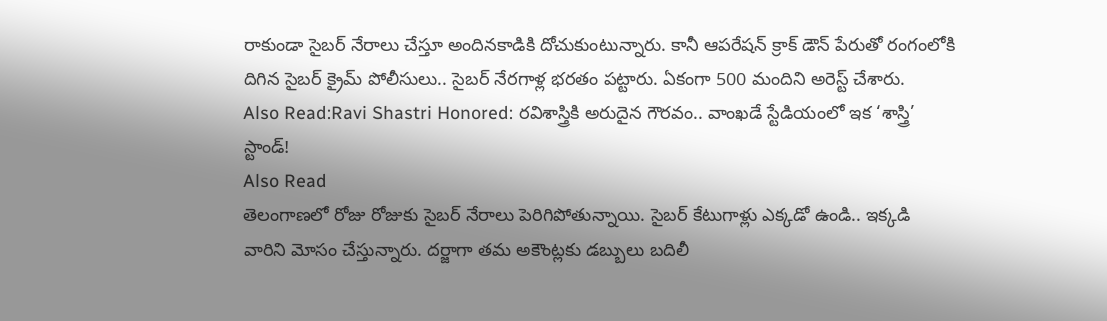రాకుండా సైబర్ నేరాలు చేస్తూ అందినకాడికి దోచుకుంటున్నారు. కానీ ఆపరేషన్ క్రాక్ డౌన్ పేరుతో రంగంలోకి దిగిన సైబర్ క్రైమ్ పోలీసులు.. సైబర్ నేరగాళ్ల భరతం పట్టారు. ఏకంగా 500 మందిని అరెస్ట్ చేశారు.
Also Read:Ravi Shastri Honored: రవిశాస్త్రికి అరుదైన గౌరవం.. వాంఖడే స్టేడియంలో ఇక ‘శాస్త్రి’ స్టాండ్!
Also Read
తెలంగాణలో రోజు రోజుకు సైబర్ నేరాలు పెరిగిపోతున్నాయి. సైబర్ కేటుగాళ్లు ఎక్కడో ఉండి.. ఇక్కడి వారిని మోసం చేస్తున్నారు. దర్జాగా తమ అకౌంట్లకు డబ్బులు బదిలీ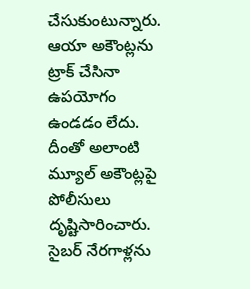చేసుకుంటున్నారు. ఆయా అకౌంట్లను ట్రాక్ చేసినా ఉపయోగం ఉండడం లేదు. దీంతో అలాంటి మ్యూల్ అకౌంట్లపై పోలీసులు దృష్టిసారించారు. సైబర్ నేరగాళ్లను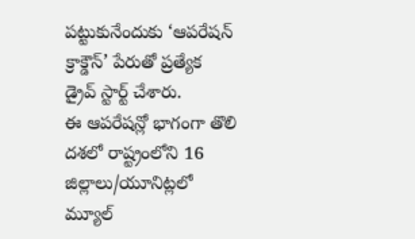పట్టుకునేందుకు ‘ఆపరేషన్ క్రాక్డౌన్’ పేరుతో ప్రత్యేక డ్రైవ్ స్టార్ట్ చేశారు.
ఈ ఆపరేషన్లో భాగంగా తొలి దశలో రాష్ట్రంలోని 16 జిల్లాలు/యూనిట్లలో మ్యూల్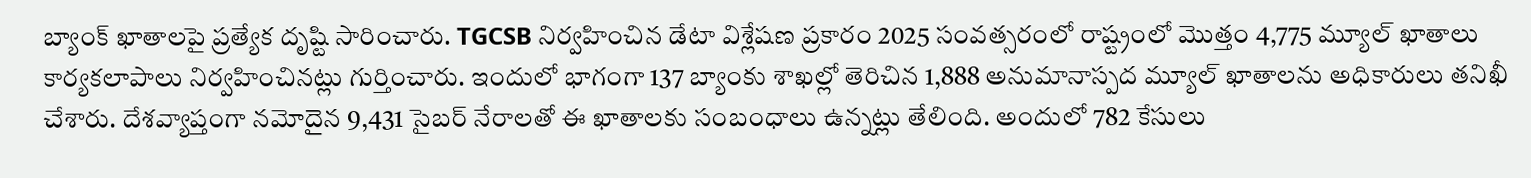బ్యాంక్ ఖాతాలపై ప్రత్యేక దృష్టి సారించారు. TGCSB నిర్వహించిన డేటా విశ్లేషణ ప్రకారం 2025 సంవత్సరంలో రాష్ట్రంలో మొత్తం 4,775 మ్యూల్ ఖాతాలు కార్యకలాపాలు నిర్వహించినట్లు గుర్తించారు. ఇందులో భాగంగా 137 బ్యాంకు శాఖల్లో తెరిచిన 1,888 అనుమానాస్పద మ్యూల్ ఖాతాలను అధికారులు తనిఖీ చేశారు. దేశవ్యాప్తంగా నమోదైన 9,431 సైబర్ నేరాలతో ఈ ఖాతాలకు సంబంధాలు ఉన్నట్లు తేలింది. అందులో 782 కేసులు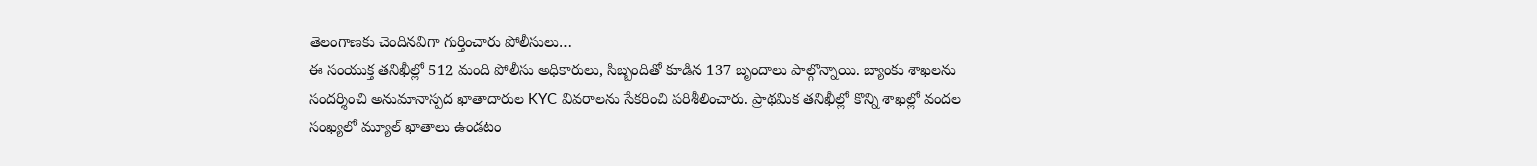తెలంగాణకు చెందినవిగా గుర్తించారు పోలీసులు…
ఈ సంయుక్త తనిఖీల్లో 512 మంది పోలీసు అధికారులు, సిబ్బందితో కూడిన 137 బృందాలు పాల్గొన్నాయి. బ్యాంకు శాఖలను సందర్శించి అనుమానాస్పద ఖాతాదారుల KYC వివరాలను సేకరించి పరిశీలించారు. ప్రాథమిక తనిఖీల్లో కొన్ని శాఖల్లో వందల సంఖ్యలో మ్యూల్ ఖాతాలు ఉండటం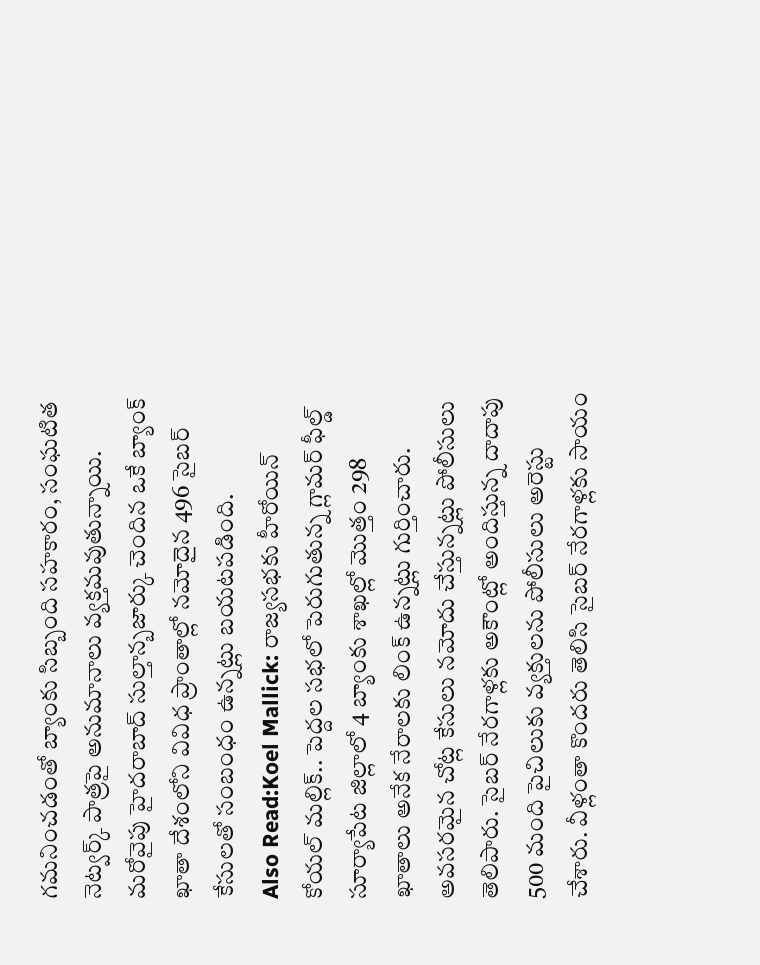గమనించడంతో బ్యాంకు సిబ్బంది సహకారం, సంఘటిత నెట్వర్క్ పాత్రపై అనుమానాలు వ్యక్తమవుతున్నాయి. మరోవైపు హైదరాబాద్ సుల్తాన్బజార్కు చెందిన ఒకే బ్యాంక్ ఖాతా దేశంలోని వివిధ ప్రాంతాల్లో నమోదైన 496 సైబర్ కేసులతో సంబంధం ఉన్నట్లు బయటపడింది.
Also Read:Koel Mallick: రాజ్యసభకు హీరోయిన్ కోయల్ మల్లిక్.. పెద్దల సభలో పెరుగుతున్న గ్లామర్ ఫీల్డ్
సూర్యాపేట జిల్లాలో 4 బ్యాంకు శాఖల్లో మొత్తం 298 ఖాతాలు అనేక నేరాలకు లింక్ ఉన్నట్లు గుర్తించారు. అవసరమైన చోట్ల కేసులు నమోదు చేస్తున్నట్లు పోలీసులు తెలిపారు. సైబర్ నేరగాళ్లకు అకౌంట్లో అందిస్తున్న దాదాపు 500 మంది పైచిలుకు వ్యక్తులను పోలీసులు అరెస్టు చేశారు. వీళ్లంతా కొందరు తెలిసి సైబర్ నేరగాళ్లకు సాయం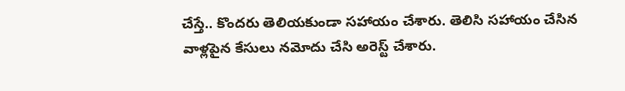చేస్తే.. కొందరు తెలియకుండా సహాయం చేశారు. తెలిసి సహాయం చేసిన వాళ్లపైన కేసులు నమోదు చేసి అరెస్ట్ చేశారు.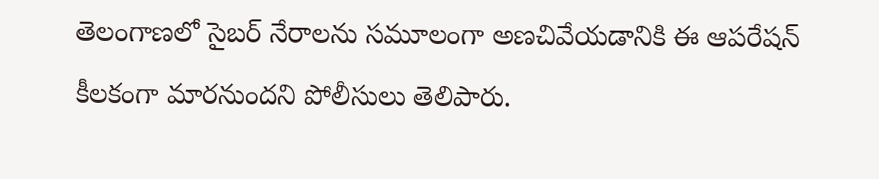తెలంగాణలో సైబర్ నేరాలను సమూలంగా అణచివేయడానికి ఈ ఆపరేషన్ కీలకంగా మారనుందని పోలీసులు తెలిపారు.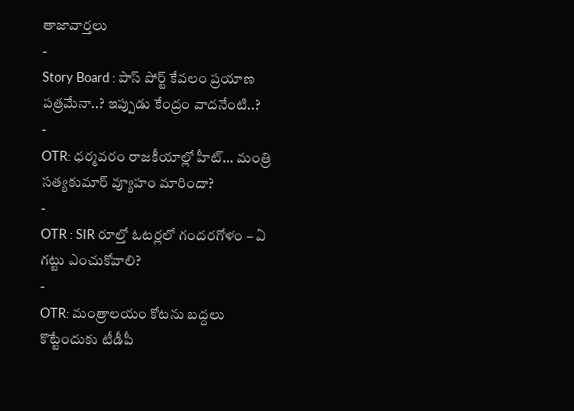తాజావార్తలు
-
Story Board : పాస్ పోర్ట్ కేవలం ప్రయాణ పత్రమేనా..? ఇప్పుడు కేంద్రం వాదనేంటి..?
-
OTR: ధర్మవరం రాజకీయాల్లో హీట్… మంత్రి సత్యకుమార్ వ్యూహం మారిందా?
-
OTR : SIR రూల్తో ఓటర్లలో గందరగోళం – ఏ గట్టు ఎంచుకోవాలి?
-
OTR: మంత్రాలయం కోటను బద్దలు కొట్టేందుకు టీడీపీ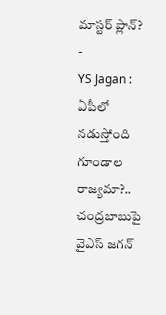మాస్టర్ ప్లాన్?
-
YS Jagan : ఏపీలో నడుస్తోంది గూండాల రాజ్యమా?.. చంద్రబాబుపై వైఎస్ జగన్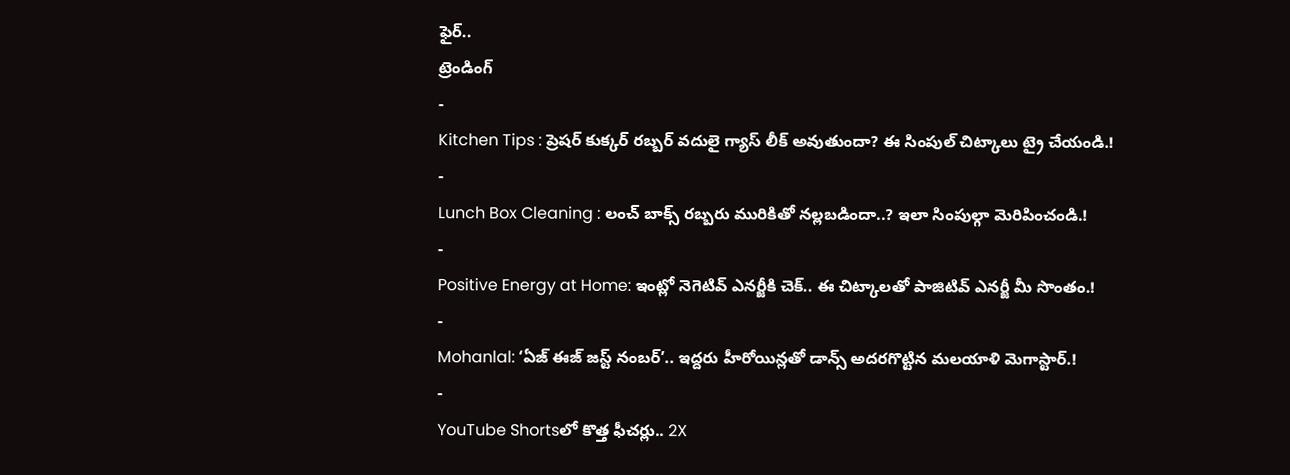ఫైర్..
ట్రెండింగ్
-
Kitchen Tips : ప్రెషర్ కుక్కర్ రబ్బర్ వదులై గ్యాస్ లీక్ అవుతుందా? ఈ సింపుల్ చిట్కాలు ట్రై చేయండి.!
-
Lunch Box Cleaning : లంచ్ బాక్స్ రబ్బరు మురికితో నల్లబడిందా..? ఇలా సింపుల్గా మెరిపించండి.!
-
Positive Energy at Home: ఇంట్లో నెగెటివ్ ఎనర్జీకి చెక్.. ఈ చిట్కాలతో పాజిటివ్ ఎనర్జీ మీ సొంతం.!
-
Mohanlal: ‘ఏజ్ ఈజ్ జస్ట్ నంబర్’.. ఇద్దరు హీరోయిన్లతో డాన్స్ అదరగొట్టిన మలయాళి మెగాస్టార్.!
-
YouTube Shortsలో కొత్త ఫీచర్లు.. 2X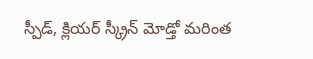స్పీడ్, క్లియర్ స్క్రీన్ మోడ్తో మరింత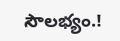సౌలభ్యం.!